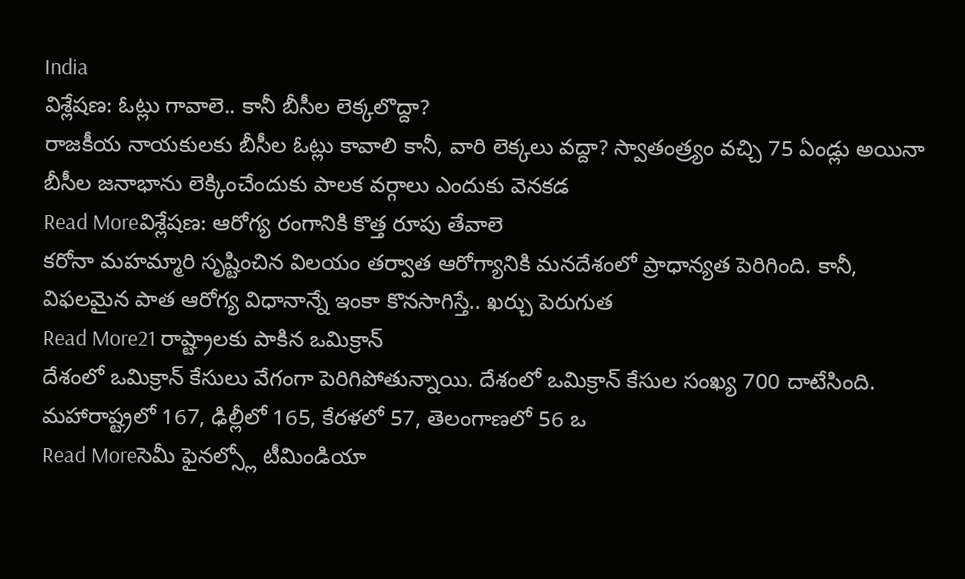India
విశ్లేషణ: ఓట్లు గావాలె.. కానీ బీసీల లెక్కలొద్దా?
రాజకీయ నాయకులకు బీసీల ఓట్లు కావాలి కానీ, వారి లెక్కలు వద్దా? స్వాతంత్ర్యం వచ్చి 75 ఏండ్లు అయినా బీసీల జనాభాను లెక్కించేందుకు పాలక వర్గాలు ఎందుకు వెనకడ
Read Moreవిశ్లేషణ: ఆరోగ్య రంగానికి కొత్త రూపు తేవాలె
కరోనా మహమ్మారి సృష్టించిన విలయం తర్వాత ఆరోగ్యానికి మనదేశంలో ప్రాధాన్యత పెరిగింది. కానీ, విఫలమైన పాత ఆరోగ్య విధానాన్నే ఇంకా కొనసాగిస్తే.. ఖర్చు పెరుగుత
Read More21 రాష్ట్రాలకు పాకిన ఒమిక్రాన్
దేశంలో ఒమిక్రాన్ కేసులు వేగంగా పెరిగిపోతున్నాయి. దేశంలో ఒమిక్రాన్ కేసుల సంఖ్య 700 దాటేసింది. మహారాష్ట్రలో 167, ఢిల్లీలో 165, కేరళలో 57, తెలంగాణలో 56 ఒ
Read Moreసెమీ ఫైనల్స్లో టీమిండియా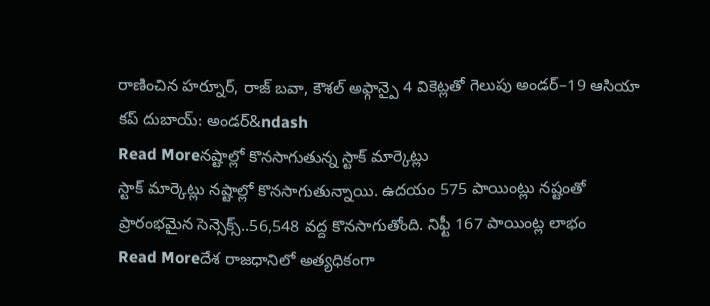రాణించిన హర్నూర్, రాజ్ బవా, కౌశల్ అఫ్గాన్పై 4 వికెట్లతో గెలుపు అండర్–19 ఆసియా కప్ దుబాయ్: అండర్&ndash
Read Moreనష్టాల్లో కొనసాగుతున్న స్టాక్ మార్కెట్లు
స్టాక్ మార్కెట్లు నష్టాల్లో కొనసాగుతున్నాయి. ఉదయం 575 పాయింట్లు నష్టంతో ప్రారంభమైన సెన్సెక్స్..56,548 వద్ద కొనసాగుతోంది. నిఫ్టీ 167 పాయింట్ల లాభం
Read Moreదేశ రాజధానిలో అత్యధికంగా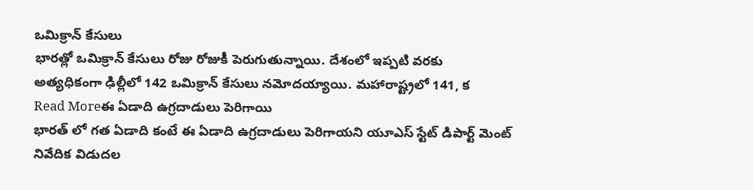ఒమిక్రాన్ కేసులు
భారత్లో ఒమిక్రాన్ కేసులు రోజు రోజుకీ పెరుగుతున్నాయి. దేశంలో ఇప్పటి వరకు అత్యధికంగా ఢిల్లీలో 142 ఒమిక్రాన్ కేసులు నమోదయ్యాయి. మహారాష్ట్రలో 141, క
Read Moreఈ ఏడాది ఉగ్రదాడులు పెరిగాయి
భారత్ లో గత ఏడాది కంటే ఈ ఏడాది ఉగ్రదాడులు పెరిగాయని యూఎస్ స్టేట్ డిపార్ట్ మెంట్ నివేదిక విడుదల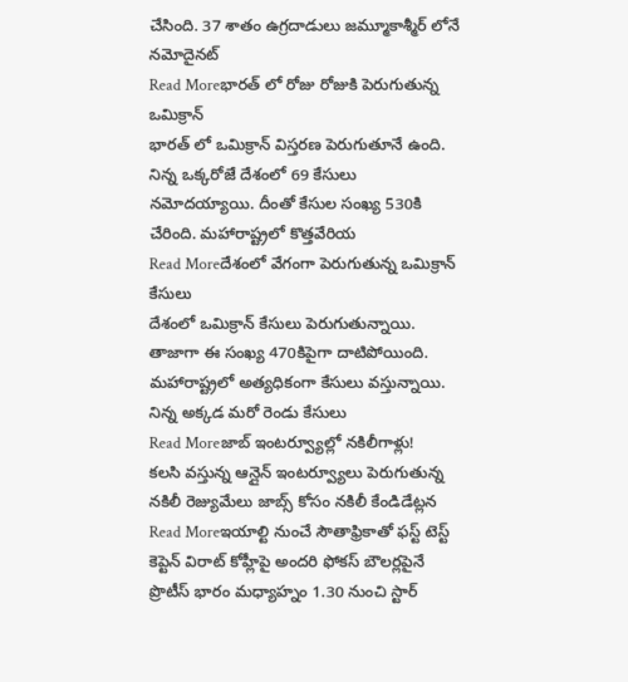చేసింది. 37 శాతం ఉగ్రదాడులు జమ్మూకాశ్మీర్ లోనే నమోదైనట్
Read Moreభారత్ లో రోజు రోజుకి పెరుగుతున్న ఒమిక్రాన్
భారత్ లో ఒమిక్రాన్ విస్తరణ పెరుగుతూనే ఉంది. నిన్న ఒక్కరోజే దేశంలో 69 కేసులు నమోదయ్యాయి. దీంతో కేసుల సంఖ్య 530కి చేరింది. మహారాష్ట్రలో కొత్తవేరియ
Read Moreదేశంలో వేగంగా పెరుగుతున్న ఒమిక్రాన్ కేసులు
దేశంలో ఒమిక్రాన్ కేసులు పెరుగుతున్నాయి. తాజాగా ఈ సంఖ్య 470కిపైగా దాటిపోయింది. మహారాష్ట్రలో అత్యధికంగా కేసులు వస్తున్నాయి. నిన్న అక్కడ మరో రెండు కేసులు
Read Moreజాబ్ ఇంటర్వ్యూల్లో నకిలీగాళ్లు!
కలసి వస్తున్న ఆన్లైన్ ఇంటర్వ్యూలు పెరుగుతున్న నకిలీ రెజ్యుమేలు జాబ్స్ కోసం నకిలీ కేండిడేట్లన
Read Moreఇయాల్టి నుంచే సౌతాఫ్రికాతో ఫస్ట్ టెస్ట్
కెప్టెన్ విరాట్ కోహ్లీపై అందరి ఫోకస్ బౌలర్లపైనే ప్రొటీస్ భారం మధ్యాహ్నం 1.30 నుంచి స్టార్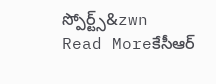స్పోర్ట్స్&zwn
Read Moreకేసీఆర్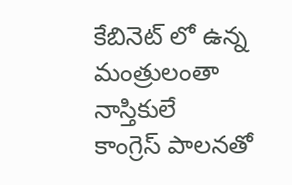కేబినెట్ లో ఉన్న మంత్రులంతా నాస్తికులే
కాంగ్రెస్ పాలనతో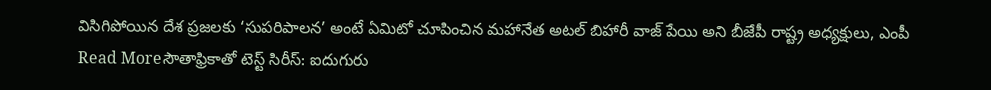విసిగిపోయిన దేశ ప్రజలకు ‘సుపరిపాలన’ అంటే ఏమిటో చూపించిన మహానేత అటల్ బిహారీ వాజ్ పేయి అని బీజేపీ రాష్ట్ర అధ్యక్షులు, ఎంపీ
Read Moreసౌతాఫ్రికాతో టెస్ట్ సిరీస్: ఐదుగురు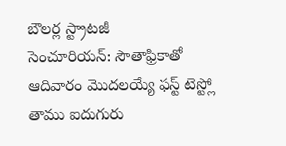బౌలర్ల స్ట్రాటజీ
సెంచూరియన్: సౌతాఫ్రికాతో ఆదివారం మొదలయ్యే ఫస్ట్ టెస్ట్లో తాము ఐదుగురు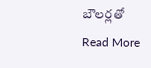బౌలర్లతో
Read More